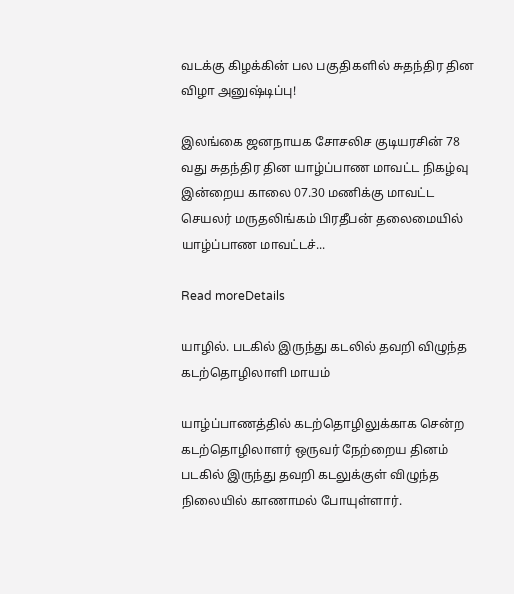வடக்கு கிழக்கின் பல பகுதிகளில் சுதந்திர தின விழா அனுஷ்டிப்பு!

இலங்கை ஜனநாயக சோசலிச குடியரசின் 78 வது சுதந்திர தின யாழ்ப்பாண மாவட்ட நிகழ்வு இன்றைய காலை 07.30 மணிக்கு மாவட்ட செயலர் மருதலிங்கம் பிரதீபன் தலைமையில் யாழ்ப்பாண மாவட்டச்...

Read moreDetails

யாழில். படகில் இருந்து கடலில் தவறி விழுந்த கடற்தொழிலாளி மாயம்

யாழ்ப்பாணத்தில் கடற்தொழிலுக்காக சென்ற கடற்தொழிலாளர் ஒருவர் நேற்றைய தினம் படகில் இருந்து தவறி கடலுக்குள் விழுந்த நிலையில் காணாமல் போயுள்ளார்.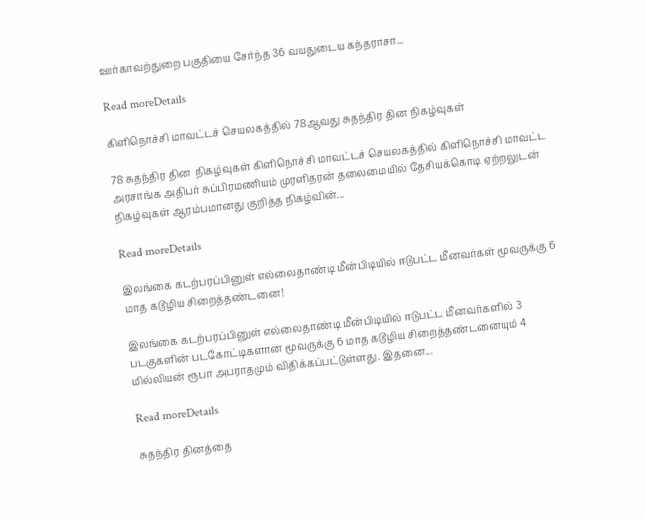ஊர்காவற்துறை பகுதியை சேர்ந்த 36 வயதுடைய கந்தராசா...

Read moreDetails

கிளிநொச்சி மாவட்டச் செயலகத்தில் 78ஆவது சுதந்திர தின நிகழ்வுகள்

78 சுதந்திர தின  நிகழ்வுகள் கிளிநொச்சி மாவட்டச் செயலகத்தில் கிளிநொச்சி மாவட்ட அரசாங்க அதிபர் சுப்பிரமணியம் முரளிதரன் தலைமையில் தேசியக்கொடி ஏற்றலுடன் நிகழ்வுகள் ஆரம்பமானது குறித்த நிகழ்வின்...

Read moreDetails

இலங்கை கடற்பரப்பினுள் எல்லைதாண்டி மீன்பிடியில் ஈடுபட்ட மீனவர்கள் மூவருக்கு 6 மாத கடூழிய சிறைத்தண்டனை!

இலங்கை கடற்பரப்பினுள் எல்லைதாண்டி மீன்பிடியில் ஈடுபட்ட மீனவர்களில் 3 படகுகளின் படகோட்டிகளான மூவருக்கு 6 மாத கடூழிய சிறைத்தண்டனையும் 4 மில்லியன் ரூபா அபராதமும் விதிக்கப்பட்டுள்ளது. இதனை...

Read moreDetails

சுதந்திர தினத்தை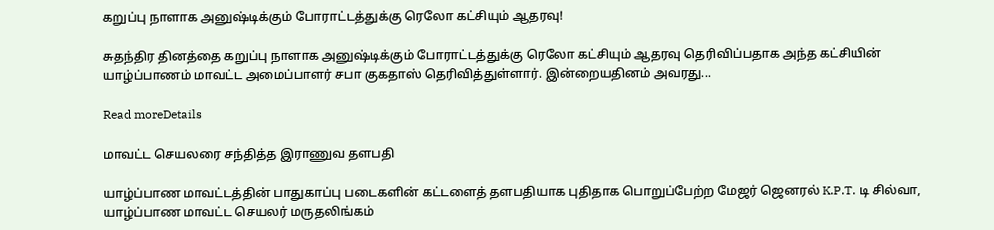கறுப்பு நாளாக அனுஷ்டிக்கும் போராட்டத்துக்கு ரெலோ கட்சியும் ஆதரவு!

சுதந்திர தினத்தை கறுப்பு நாளாக அனுஷ்டிக்கும் போராட்டத்துக்கு ரெலோ கட்சியும் ஆதரவு தெரிவிப்பதாக அந்த கட்சியின் யாழ்ப்பாணம் மாவட்ட அமைப்பாளர் சபா குகதாஸ் தெரிவித்துள்ளார். இன்றையதினம் அவரது...

Read moreDetails

மாவட்ட செயலரை சந்தித்த இராணுவ தளபதி

யாழ்ப்பாண மாவட்டத்தின் பாதுகாப்பு படைகளின் கட்டளைத் தளபதியாக புதிதாக பொறுப்பேற்ற மேஜர் ஜெனரல் K.P.T. டி சில்வா, யாழ்ப்பாண மாவட்ட செயலர் மருதலிங்கம்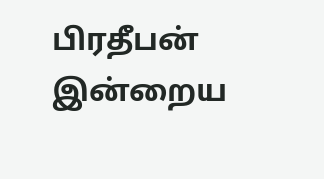பிரதீபன் இன்றைய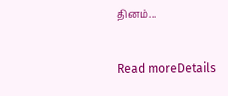தினம்...

Read moreDetails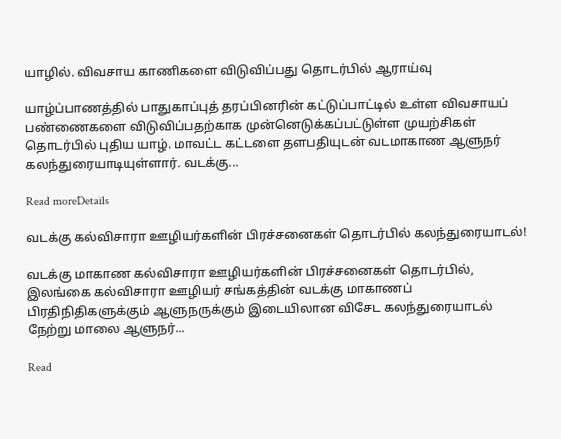யாழில். விவசாய காணிகளை விடுவிப்பது தொடர்பில் ஆராய்வு

யாழ்ப்பாணத்தில் பாதுகாப்புத் தரப்பினரின் கட்டுப்பாட்டில் உள்ள விவசாயப் பண்ணைகளை விடுவிப்பதற்காக முன்னெடுக்கப்பட்டுள்ள முயற்சிகள் தொடர்பில் புதிய யாழ். மாவட்ட கட்டளை தளபதியுடன் வடமாகாண ஆளுநர் கலந்துரையாடியுள்ளார். வடக்கு...

Read moreDetails

வடக்கு கல்விசாரா ஊழியர்களின் பிரச்சனைகள் தொடர்பில் கலந்துரையாடல்!

வடக்கு மாகாண கல்விசாரா ஊழியர்களின் பிரச்சனைகள் தொடர்பில், இலங்கை கல்விசாரா ஊழியர் சங்கத்தின் வடக்கு மாகாணப் பிரதிநிதிகளுக்கும் ஆளுநருக்கும் இடையிலான விசேட கலந்துரையாடல்  நேற்று மாலை ஆளுநர்...

Read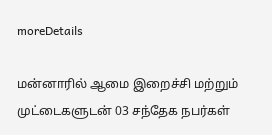moreDetails

மன்னாரில் ஆமை இறைச்சி மற்றும் முட்டைகளுடன் 03 சந்தேக நபர்கள்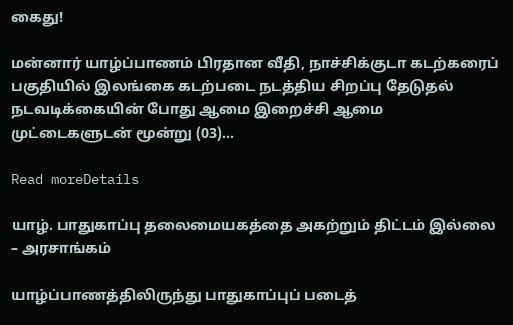கைது!

மன்னார் யாழ்ப்பாணம் பிரதான வீதி, நாச்சிக்குடா கடற்கரைப் பகுதியில் இலங்கை கடற்படை நடத்திய சிறப்பு தேடுதல் நடவடிக்கையின் போது ஆமை இறைச்சி ஆமை முட்டைகளுடன் மூன்று (03)...

Read moreDetails

யாழ். பாதுகாப்பு தலைமையகத்தை அகற்றும் திட்டம் இல்லை – அரசாங்கம்

யாழ்ப்பாணத்திலிருந்து பாதுகாப்புப் படைத்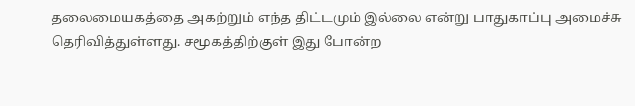தலைமையகத்தை அகற்றும் எந்த திட்டமும் இல்லை என்று பாதுகாப்பு அமைச்சு தெரிவித்துள்ளது. சமூகத்திற்குள் இது போன்ற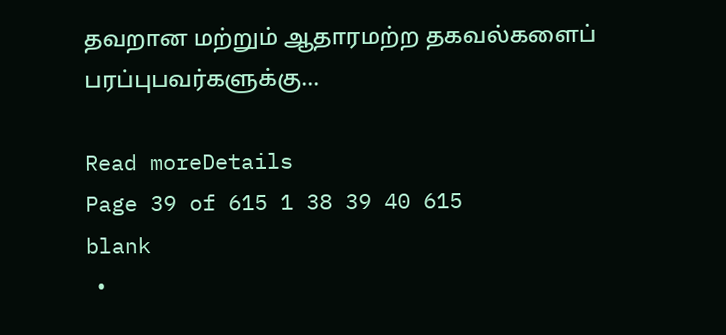தவறான மற்றும் ஆதாரமற்ற தகவல்களைப் பரப்புபவர்களுக்கு...

Read moreDetails
Page 39 of 615 1 38 39 40 615
blank
  •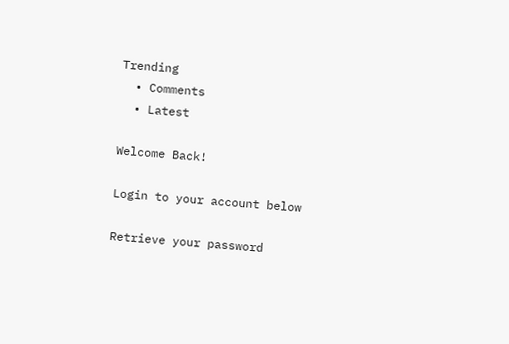Trending
  • Comments
  • Latest

Welcome Back!

Login to your account below

Retrieve your password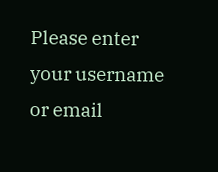Please enter your username or email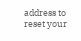address to reset your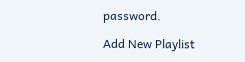password.

Add New Playlist